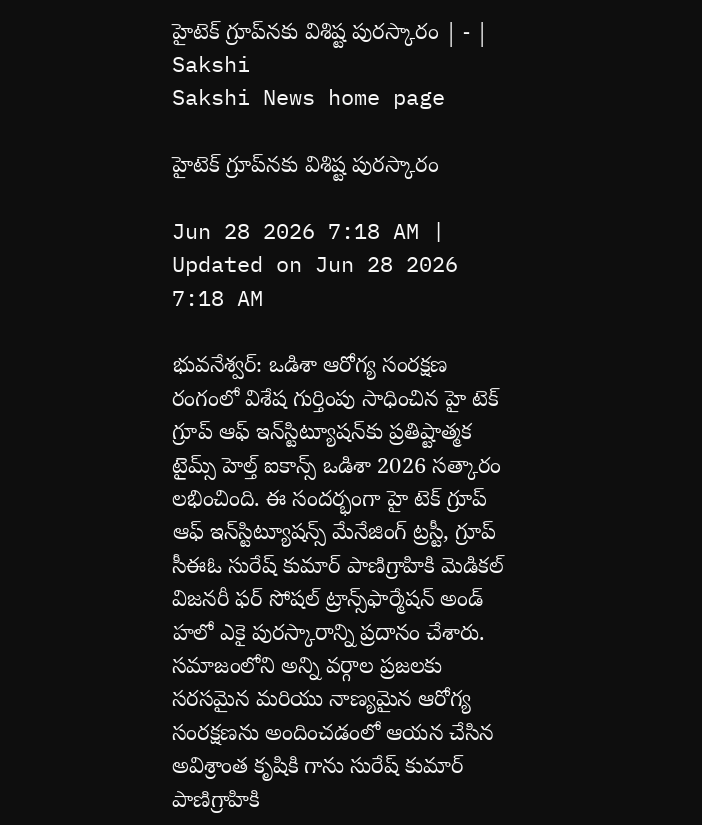హైటెక్‌ గ్రూప్‌నకు విశిష్ట పురస్కారం | - | Sakshi
Sakshi News home page

హైటెక్‌ గ్రూప్‌నకు విశిష్ట పురస్కారం

Jun 28 2026 7:18 AM | Updated on Jun 28 2026 7:18 AM

భువనేశ్వర్‌: ఒడిశా ఆరోగ్య సంరక్షణ రంగంలో విశేష గుర్తింపు సాధించిన హై టెక్‌ గ్రూప్‌ ఆఫ్‌ ఇన్‌స్టిట్యూషన్‌కు ప్రతిష్టాత్మక టైమ్స్‌ హెల్త్‌ ఐకాన్స్‌ ఒడిశా 2026 సత్కారం లభించింది. ఈ సందర్భంగా హై టెక్‌ గ్రూప్‌ ఆఫ్‌ ఇన్‌స్టిట్యూషన్స్‌ మేనేజింగ్‌ ట్రస్టీ, గ్రూప్‌ సీఈఓ సురేష్‌ కుమార్‌ పాణిగ్రాహికి మెడికల్‌ విజనరీ ఫర్‌ సోషల్‌ ట్రాన్స్‌ఫార్మేషన్‌ అండ్‌ హలో ఎకై పురస్కారాన్ని ప్రదానం చేశారు. సమాజంలోని అన్ని వర్గాల ప్రజలకు సరసమైన మరియు నాణ్యమైన ఆరోగ్య సంరక్షణను అందించడంలో ఆయన చేసిన అవిశ్రాంత కృషికి గాను సురేష్‌ కుమార్‌ పాణిగ్రాహికి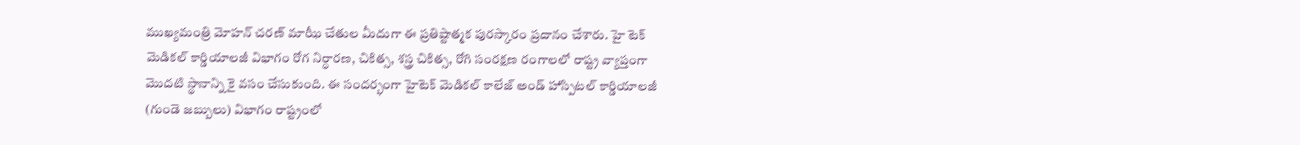ముఖ్యమంత్రి మోహన్‌ చరణ్‌ మాఝీ చేతుల మీదుగా ఈ ప్రతిష్టాత్మక పురస్కారం ప్రదానం చేశారు. హై టెక్‌ మెడికల్‌ కార్డియాలజీ విభాగం రోగ నిర్ధారణ, చికిత్స, శస్త్ర చికిత్స, రోగి సంరక్షణ రంగాలలో రాష్ట్ర వ్యాప్తంగా మొదటి స్థానాన్ని కై వసం చేసుకుంది. ఈ సందర్భంగా హైటెక్‌ మెడికల్‌ కాలేజ్‌ అండ్‌ హాస్పిటల్‌ కార్డియాలజీ (గుండె జబ్బులు) విభాగం రాష్ట్రంలో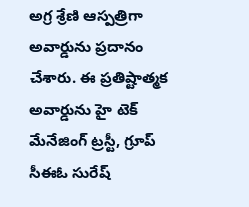అగ్ర శ్రేణి ఆస్పత్రిగా అవార్డును ప్రదానం చేశారు. ఈ ప్రతిష్టాత్మక అవార్డును హై టెక్‌ మేనేజింగ్‌ ట్రస్టీ, గ్రూప్‌ సీఈఓ సురేష్‌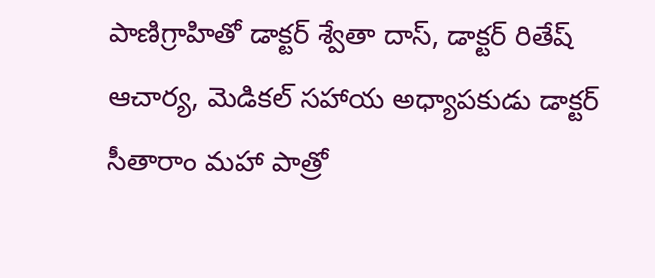పాణిగ్రాహితో డాక్టర్‌ శ్వేతా దాస్‌, డాక్టర్‌ రితేష్‌ ఆచార్య, మెడికల్‌ సహాయ అధ్యాపకుడు డాక్టర్‌ సీతారాం మహా పాత్రో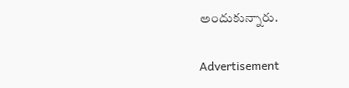అందుకున్నారు.

Advertisement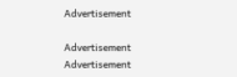Advertisement

Advertisement
Advertisement